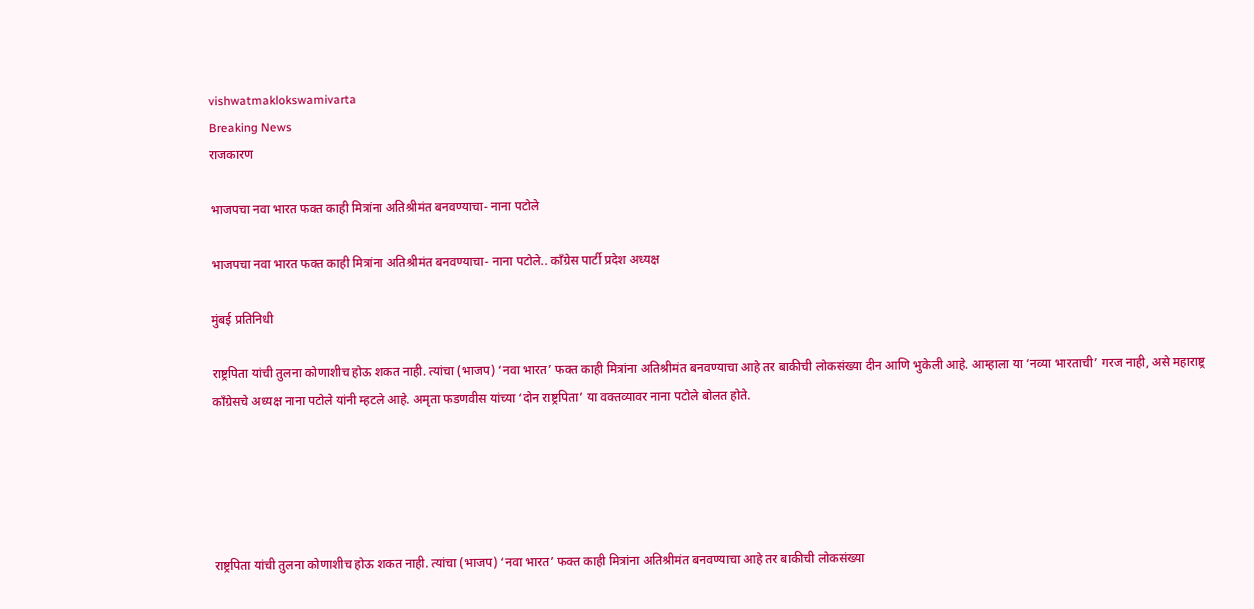vishwatmaklokswamivarta
Breaking News
राजकारण

भाजपचा नवा भारत फक्त काही मित्रांना अतिश्रीमंत बनवण्याचा- नाना पटोले

भाजपचा नवा भारत फक्त काही मित्रांना अतिश्रीमंत बनवण्याचा- नाना पटोले.. काँग्रेस पार्टी प्रदेश अध्यक्ष

मुंबई प्रतिनिधी

राष्ट्रपिता यांची तुलना कोणाशीच होऊ शकत नाही. त्यांचा (भाजप) ‘नवा भारत’ फक्त काही मित्रांना अतिश्रीमंत बनवण्याचा आहे तर बाकीची लोकसंख्या दीन आणि भुकेली आहे. आम्हाला या ‘नव्या भारताची’ गरज नाही, असे महाराष्ट्र काँग्रेसचे अध्यक्ष नाना पटोले यांनी म्हटले आहे. अमृता फडणवीस यांच्या ‘दोन राष्ट्रपिता’ या वक्तव्यावर नाना पटोले बोलत होते.





राष्ट्रपिता यांची तुलना कोणाशीच होऊ शकत नाही. त्यांचा (भाजप) ‘नवा भारत’ फक्त काही मित्रांना अतिश्रीमंत बनवण्याचा आहे तर बाकीची लोकसंख्या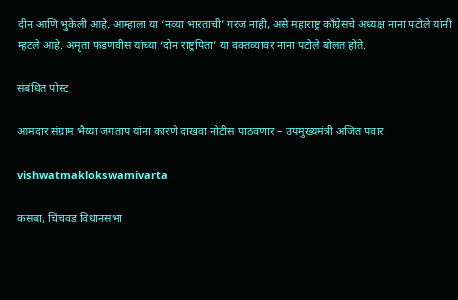दीन आणि भुकेली आहे. आम्हाला या ‘नव्या भारताची’ गरज नाही, असे महाराष्ट्र काँग्रेसचे अध्यक्ष नाना पटोले यांनी म्हटले आहे. अमृता फडणवीस यांच्या ‘दोन राष्ट्रपिता’ या वक्तव्यावर नाना पटोले बोलत होते.

संबंधित पोस्ट

आमदार संग्राम भैय्या जगताप यांना कारणे दाखवा नोटीस पाठवणार – उपमुख्यमंत्री अजित पवार

vishwatmaklokswamivarta

कसबा, चिंचवड विधानसभा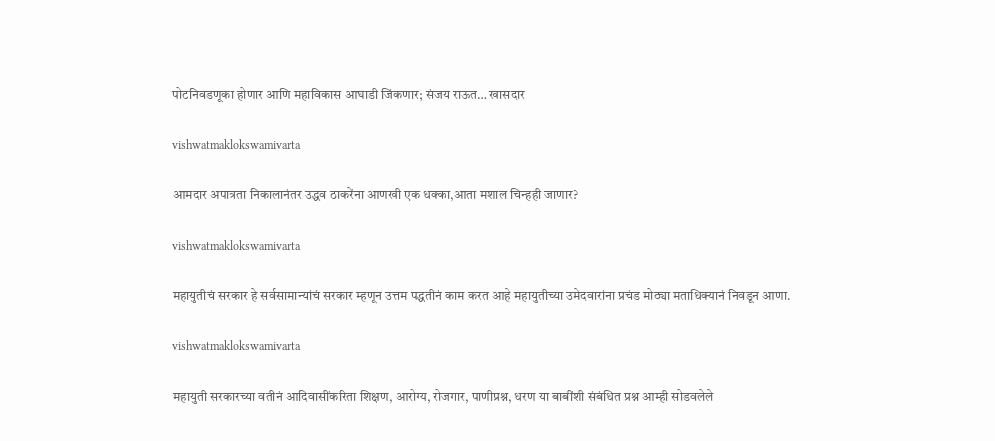पोटनिवडणूका होणार आणि महाविकास आघाडी जिंकणार; संजय राऊत… खासदार

vishwatmaklokswamivarta

आमदार अपात्रता निकालानंतर उद्धव ठाकरेंना आणखी एक धक्का,आता मशाल चिन्हही जाणार?

vishwatmaklokswamivarta

महायुतीचं सरकार हे सर्वसामान्यांचं सरकार म्हणून उत्तम पद्धतीनं काम करत आहे महायुतीच्या उमेदवारांना प्रचंड मोठ्या मताधिक्यानं निवडून आणा.

vishwatmaklokswamivarta

महायुती सरकारच्या वतीनं आदिवासींकरिता शिक्षण, आरोग्य, रोजगार, पाणीप्रश्न, धरण या बाबींशी संबंधित प्रश्न आम्ही सोडवलेले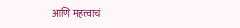आणि महत्त्वाचं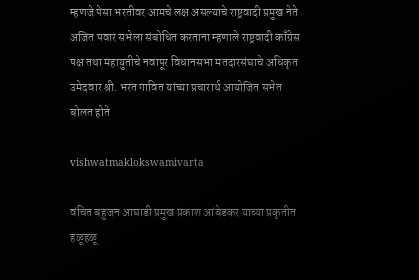म्हणजे पेसा भरतीवर आमचे लक्ष असल्याचे राष्ट्रवादी प्रमुख नेते अजित पवार सभेला संबोधित करताना म्हणाले राष्ट्रवादी काँग्रेस पक्ष तथा महायुतीचे नवापूर विधानसभा मतदारसंघाचे अधिकृत उमेदवार श्री. भरत गावित यांच्या प्रचारार्थ आयोजित सभेत बोलत होते

vishwatmaklokswamivarta

वंचित बहुजन आघाडी प्रमुख प्रकाश आंबेडकर याच्या प्रकृतीत हळूहळू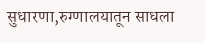सुधारणा,रुग्णालयातून साधला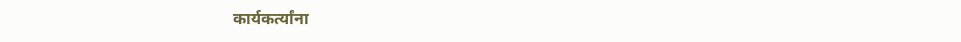कार्यकर्त्यांना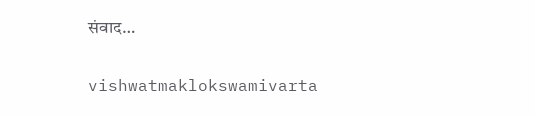संवाद…

vishwatmaklokswamivarta